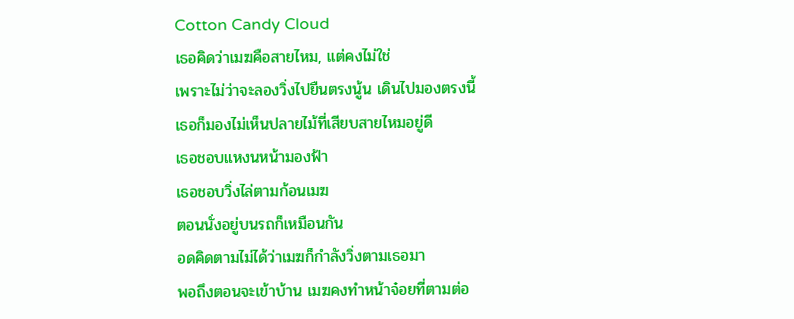Cotton Candy Cloud
เธอคิดว่าเมฆคือสายไหม, แต่คงไม่ใช่
เพราะไม่ว่าจะลองวิ่งไปยืนตรงนู้น เดินไปมองตรงนี้
เธอก็มองไม่เห็นปลายไม้ที่เสียบสายไหมอยู่ดี
เธอชอบแหงนหน้ามองฟ้า
เธอชอบวิ่งไล่ตามก้อนเมฆ
ตอนนั่งอยู่บนรถก็เหมือนกัน
อดคิดตามไม่ได้ว่าเมฆก็กำลังวิ่งตามเธอมา
พอถึงตอนจะเข้าบ้าน เมฆคงทำหน้าจ๋อยที่ตามต่อ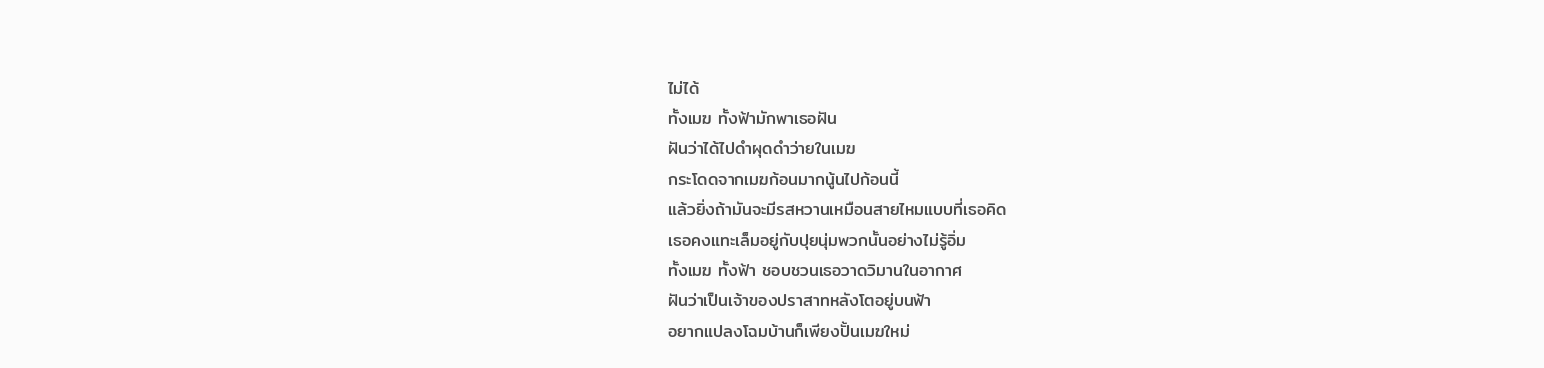ไม่ได้
ทั้งเมฆ ทั้งฟ้ามักพาเธอฝัน
ฝันว่าได้ไปดำผุดดำว่ายในเมฆ
กระโดดจากเมฆก้อนมากนู้นไปก้อนนี้
แล้วยิ่งถ้ามันจะมีรสหวานเหมือนสายไหมแบบที่เธอคิด
เธอคงแทะเล็มอยู่กับปุยนุ่มพวกนั้นอย่างไม่รู้อิ่ม
ทั้งเมฆ ทั้งฟ้า ชอบชวนเธอวาดวิมานในอากาศ
ฝันว่าเป็นเจ้าของปราสาทหลังโตอยู่บนฟ้า
อยากแปลงโฉมบ้านก็เพียงปั้นเมฆใหม่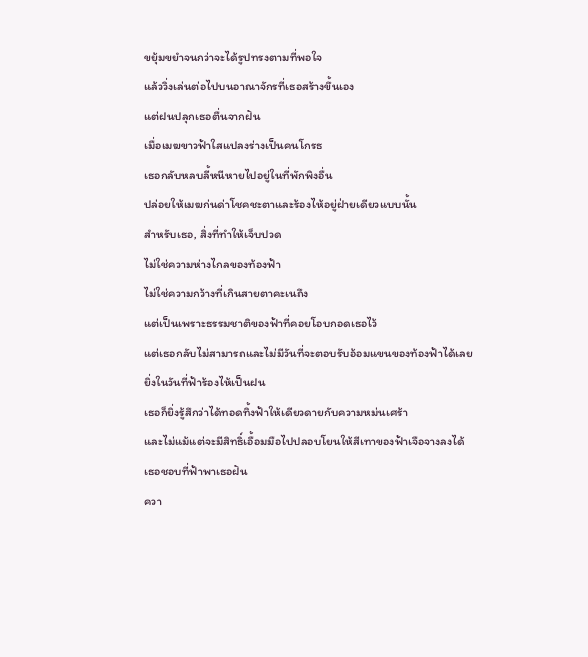ขยุ้มขยำจนกว่าจะได้รูปทรงตามที่พอใจ
แล้ววิ่งเล่นต่อไปบนอาณาจักรที่เธอสร้างขึ้นเอง
แต่ฝนปลุกเธอตื่นจากฝัน
เมื่อเมฆขาวฟ้าใสแปลงร่างเป็นคนโกรธ
เธอกลับหลบลี้หนีหายไปอยู่ในที่พักพิงอื่น
ปล่อยให้เมฆก่นด่าโชคชะตาและร้องไห้อยู่ฝ่ายเดียวแบบนั้น
สำหรับเธอ, สิ่งที่ทำให้เจ็บปวด
ไม่ใช่ความห่างไกลของท้องฟ้า
ไม่ใช่ความกว้างที่เกินสายตาคะเนถึง
แต่เป็นเพราะธรรมชาติของฟ้าที่คอยโอบกอดเธอไว้
แต่เธอกลับไม่สามารถและไม่มีวันที่จะตอบรับอ้อมแขนของท้องฟ้าได้เลย
ยิ่งในวันที่ฟ้าร้องไห้เป็นฝน
เธอก็ยิ่งรู้สึกว่าได้ทอดทิ้งฟ้าให้เดียวดายกับความหม่นเศร้า
และไม่แม้แต่จะมีสิทธิ์เอื้อมมือไปปลอบโยนให้สีเทาของฟ้าเจือจางลงได้
เธอชอบที่ฟ้าพาเธอฝัน
ควา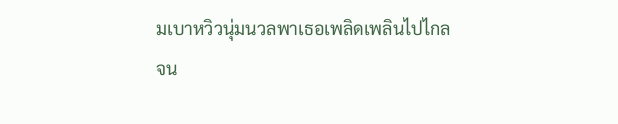มเบาหวิวนุ่มนวลพาเธอเพลิดเพลินไปไกล
จน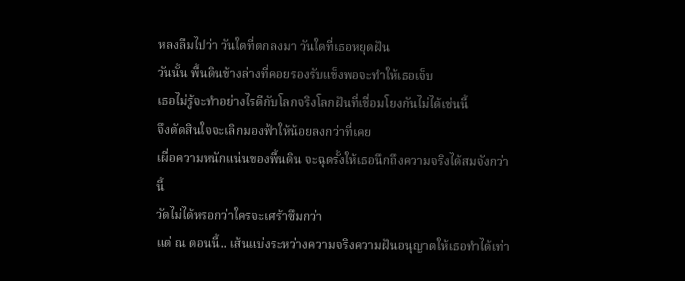หลงลืมไปว่า วันใดที่ตกลงมา วันใดที่เธอหยุดฝัน
วันนั้น พื้นดินข้างล่างที่คอยรองรับแข็งพอจะทำให้เธอเจ็บ
เธอไม่รู้จะทำอย่างไรดีกับโลกจริงโลกฝันที่เชื่อมโยงกันไม่ได้เช่นนี้
จึงตัดสินใจจะเลิกมองฟ้าให้น้อยลงกว่าที่เคย
เผื่อความหนักแน่นของพื้นดิน จะฉุดรั้งให้เธอนึกถึงความจริงได้สมจังกว่านี้
วัดไม่ได้หรอกว่าใครจะเศร้าซึมกว่า
แต่ ณ ตอนนี้.. เส้นแบ่งระหว่างความจริงความฝันอนุญาตให้เธอทำได้เท่า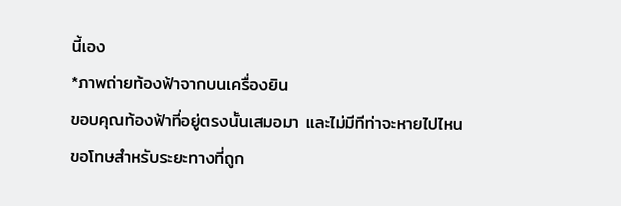นี้เอง
*ภาพถ่ายท้องฟ้าจากบนเครื่องยิน
ขอบคุณท้องฟ้าที่อยู่ตรงนั้นเสมอมา และไม่มีทีท่าจะหายไปไหน
ขอโทษสำหรับระยะทางที่ถูก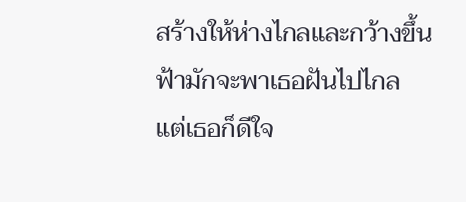สร้างให้ห่างไกลและกว้างขึ้น
ฟ้ามักจะพาเธอฝันไปไกล
แต่เธอก็ดีใจ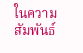ในความสัมพันธ์